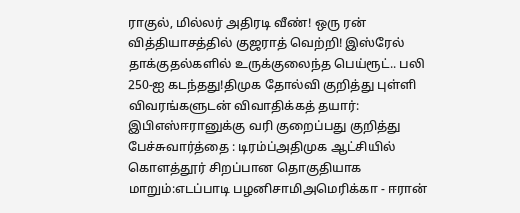ராகுல், மில்லர் அதிரடி வீண்! ஒரு ரன் வித்தியாசத்தில் குஜராத் வெற்றி! இஸ்ரேல் தாக்குதல்களில் உருக்குலைந்த பெய்ரூட்.. பலி 250-ஐ கடந்தது!திமுக தோல்வி குறித்து புள்ளி விவரங்களுடன் விவாதிக்கத் தயார்: இபிஎஸ்ஈரானுக்கு வரி குறைப்பது குறித்து பேச்சுவார்த்தை : டிரம்ப்அதிமுக ஆட்சியில் கொளத்தூர் சிறப்பான தொகுதியாக மாறும்:எடப்பாடி பழனிசாமிஅமெரிக்கா - ஈரான்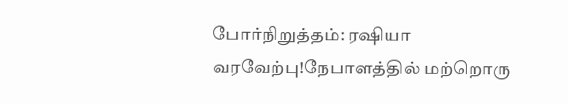போர்நிறுத்தம்: ரஷியா வரவேற்பு!நேபாளத்தில் மற்றொரு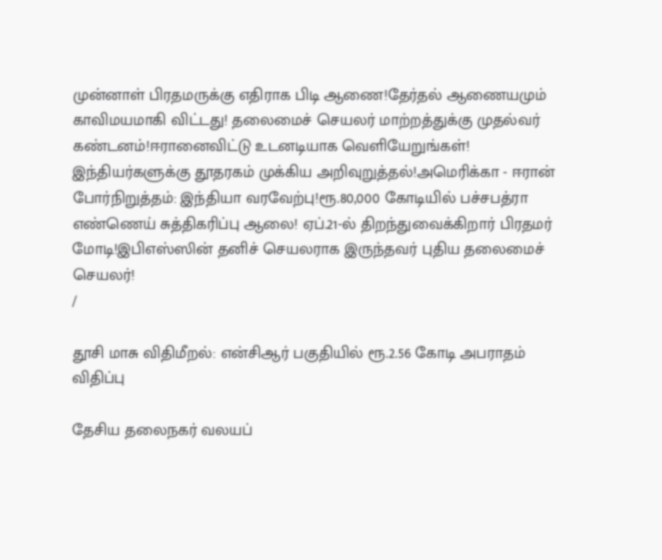முன்னாள் பிரதமருக்கு எதிராக பிடி ஆணை!தேர்தல் ஆணையமும் காவிமயமாகி விட்டது! தலைமைச் செயலர் மாற்றத்துக்கு முதல்வர் கண்டனம்!ஈரானைவிட்டு உடனடியாக வெளியேறுங்கள்! இந்தியர்களுக்கு தூதரகம் முக்கிய அறிவுறுத்தல்!அமெரிக்கா - ஈரான் போர்நிறுத்தம்: இந்தியா வரவேற்பு!ரூ.80,000 கோடியில் பச்சபத்ரா எண்ணெய் சுத்திகரிப்பு ஆலை! ஏப்.21-ல் திறந்துவைக்கிறார் பிரதமர் மோடி!இபிஎஸ்ஸின் தனிச் செயலராக இருந்தவர் புதிய தலைமைச் செயலர்!
/

தூசி மாசு விதிமீறல்: என்சிஆர் பகுதியில் ரூ.2.56 கோடி அபராதம் விதிப்பு

தேசிய தலைநகர் வலயப்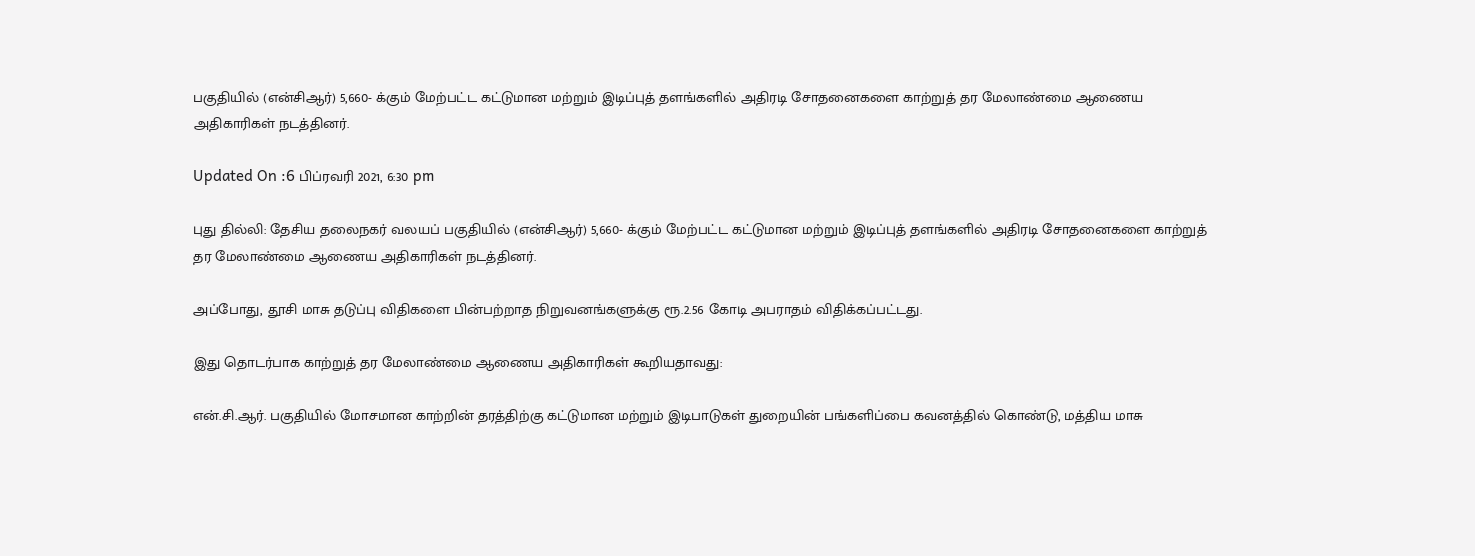பகுதியில் (என்சிஆர்) 5,660- க்கும் மேற்பட்ட கட்டுமான மற்றும் இடிப்புத் தளங்களில் அதிரடி சோதனைகளை காற்றுத் தர மேலாண்மை ஆணைய அதிகாரிகள் நடத்தினர்.

Updated On :6 பிப்ரவரி 2021, 6:30 pm

புது தில்லி: தேசிய தலைநகர் வலயப் பகுதியில் (என்சிஆர்) 5,660- க்கும் மேற்பட்ட கட்டுமான மற்றும் இடிப்புத் தளங்களில் அதிரடி சோதனைகளை காற்றுத் தர மேலாண்மை ஆணைய அதிகாரிகள் நடத்தினர்.

அப்போது, தூசி மாசு தடுப்பு விதிகளை பின்பற்றாத நிறுவனங்களுக்கு ரூ.2.56 கோடி அபராதம் விதிக்கப்பட்டது.

இது தொடர்பாக காற்றுத் தர மேலாண்மை ஆணைய அதிகாரிகள் கூறியதாவது:

என்.சி.ஆர். பகுதியில் மோசமான காற்றின் தரத்திற்கு கட்டுமான மற்றும் இடிபாடுகள் துறையின் பங்களிப்பை கவனத்தில் கொண்டு, மத்திய மாசு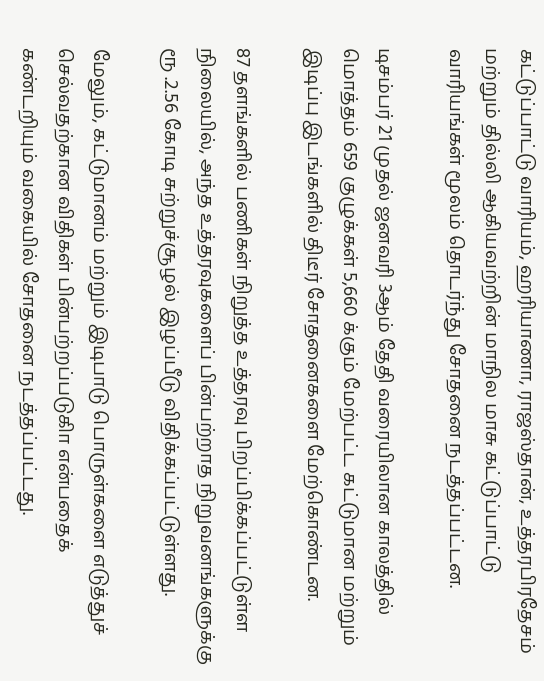கட்டுப்பாட்டு வாரியம், ஹரியாணா, ராஜஸ்தான், உத்தரபிரதேசம் மற்றும் தில்லி ஆகியவற்றின் மாநில மாசு கட்டுப்பாட்டு வாரியங்கள் மூலம் தொடர்ந்து சோதனை நடத்தப்பட்டன.

டிசம்பர் 21 முதல் ஜனவரி 3ஆம் தேதி வரையிலான காலத்தில் மொத்தம் 659 குழுக்கள் 5,660 க்கும் மேற்பட்ட கட்டுமான மற்றும் இடிப்பு இடங்களில் திடீர் சோதனைகளை மேற்கொண்டன.

87 தளங்களில் பணிகள் நிறுத்த உத்தரவு பிறப்பிக்கப்பட்டுள்ள நிலையில், அந்த உத்தரவுகளைப் பின்பற்றாத நிறுவனங்களுக்கு ரூ .2.56 கோடி சுற்றுச்சூழல் இழப்பீடு விதிக்கப்பட்டுள்ளது.

மேலும், கட்டுமானம் மற்றும் இடிபாடு பொருள்களை எடுத்துச் செல்வதற்கான விதிகள் பின்பற்றப்படுகிா என்பதைக் கண்டறியும் வகையில் சோதனை நடத்தப்பட்டது.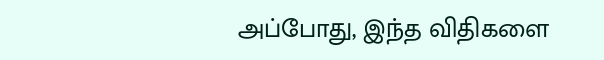அப்போது, இந்த விதிகளை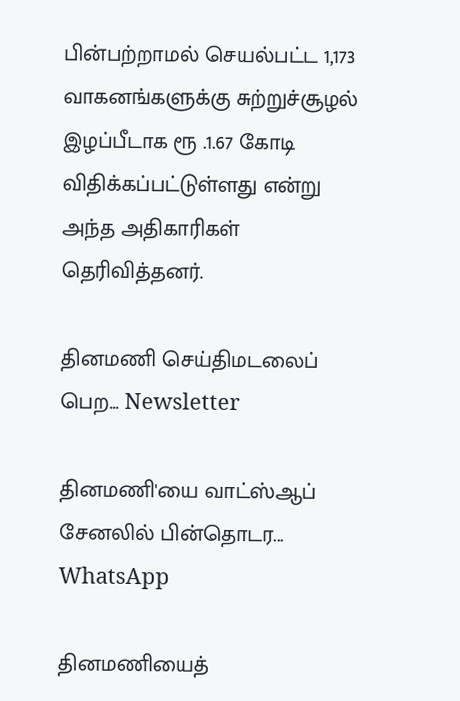பின்பற்றாமல் செயல்பட்ட 1,173 வாகனங்களுக்கு சுற்றுச்சூழல் இழப்பீடாக ரூ .1.67 கோடி விதிக்கப்பட்டுள்ளது என்று அந்த அதிகாரிகள் தெரிவித்தனர்.

தினமணி செய்திமடலைப் பெற... Newsletter

தினமணி'யை வாட்ஸ்ஆப் சேனலில் பின்தொடர... WhatsApp

தினமணியைத்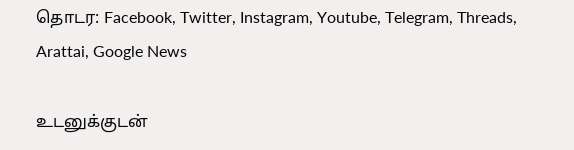தொடர: Facebook, Twitter, Instagram, Youtube, Telegram, Threads, Arattai, Google News

உடனுக்குடன்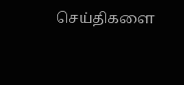செய்திகளை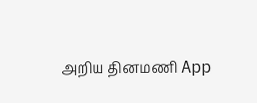அறிய தினமணி App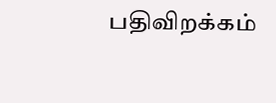பதிவிறக்கம்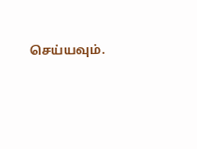செய்யவும்.